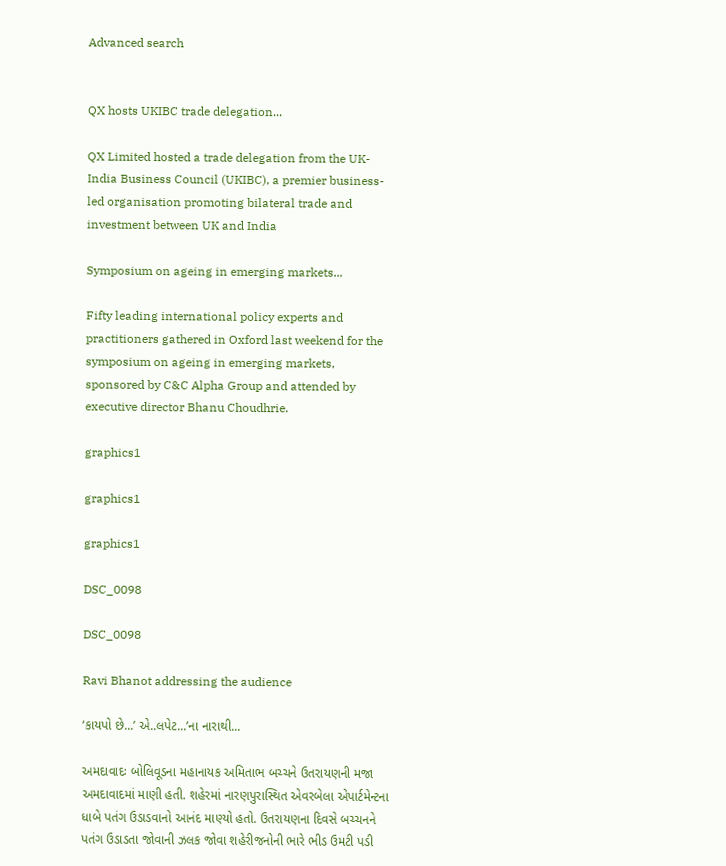Advanced search


QX hosts UKIBC trade delegation...

QX Limited hosted a trade delegation from the UK-India Business Council (UKIBC), a premier business-led organisation promoting bilateral trade and investment between UK and India

Symposium on ageing in emerging markets...

Fifty leading international policy experts and practitioners gathered in Oxford last weekend for the symposium on ageing in emerging markets, sponsored by C&C Alpha Group and attended by executive director Bhanu Choudhrie.

graphics1

graphics1

graphics1

DSC_0098

DSC_0098

Ravi Bhanot addressing the audience

‘કાયપો છે...’ એ..લપેટ...’ના નારાથી...

અમદાવાદઃ બોલિવૂડના મહાનાયક અમિતાભ બચ્ચને ઉતરાયણની મજા અમદાવાદમાં માણી હતી. શહેરમાં નારણપુરાસ્થિત એવરબેલા એપાર્ટમેન્ટના ધાબે પતંગ ઉડાડવાનો આનંદ માણ્યો હતો. ઉતરાયણના દિવસે બચ્ચનને પતંગ ઉડાડતા જોવાની ઝલક જોવા શહેરીજનોની ભારે ભીડ ઉમટી પડી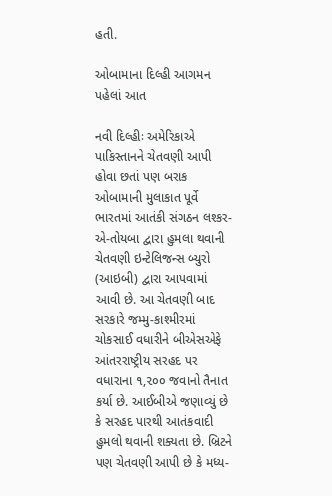હતી.

ઓબામાના દિલ્હી આગમન પહેલાં આત

નવી દિલ્હીઃ અમેરિકાએ પાકિસ્તાનને ચેતવણી આપી હોવા છતાં પણ બરાક ઓબામાની મુલાકાત પૂર્વે ભારતમાં આતંકી સંગઠન લશ્કર-એ-તોયબા દ્વારા હુમલા થવાની ચેતવણી ઇન્ટેલિજન્સ બ્યુરો (આઇબી) દ્વારા આપવામાં આવી છે. આ ચેતવણી બાદ સરકારે જમ્મુ-કાશ્મીરમાં ચોકસાઈ વધારીને બીએસએફે આંતરરાષ્ટ્રીય સરહદ પર વધારાના ૧,૨૦૦ જવાનો તૈનાત કર્યા છે. આઈબીએ જણાવ્યું છે કે સરહદ પારથી આતંકવાદી હુમલો થવાની શક્યતા છે. બ્રિટને પણ ચેતવણી આપી છે કે મધ્ય-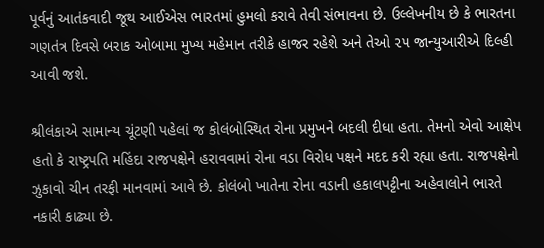પૂર્વનું આતંકવાદી જૂથ આઈએસ ભારતમાં હુમલો કરાવે તેવી સંભાવના છે. ઉલ્લેખનીય છે કે ભારતના ગણતંત્ર દિવસે બરાક ઓબામા મુખ્ય મહેમાન તરીકે હાજર રહેશે અને તેઓ ૨૫ જાન્યુઆરીએ દિલ્હી આવી જશે.

શ્રીલંકાએ સામાન્ય ચૂંટણી પહેલાં જ કોલંબોસ્થિત રોના પ્રમુખને બદલી દીધા હતા. તેમનો એવો આક્ષેપ હતો કે રાષ્ટ્રપતિ મહિંદા રાજપક્ષેને હરાવવામાં રોના વડા વિરોધ પક્ષને મદદ કરી રહ્યા હતા. રાજપક્ષેનો ઝુકાવો ચીન તરફી માનવામાં આવે છે. કોલંબો ખાતેના રોના વડાની હકાલપટ્ટીના અહેવાલોને ભારતે નકારી કાઢ્યા છે.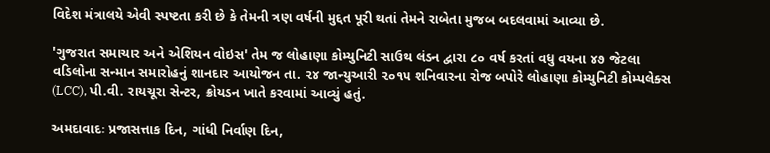વિદેશ મંત્રાલયે એવી સ્પષ્ટતા કરી છે કે તેમની ત્રણ વર્ષની મુદ્દત પૂરી થતાં તેમને રાબેતા મુજબ બદલવામાં આવ્યા છે.

'ગુજરાત સમાચાર અને એશિયન વોઇસ' તેમ જ લોહાણા કોમ્યુનિટી સાઉથ લંડન દ્વારા ૮૦ વર્ષ કરતાં વધુ વયના ૪૭ જેટલા વડિલોના સન્માન સમારોહનું શાનદાર આયોજન તા. ૨૪ જાન્યુઆરી ૨૦૧૫ શનિવારના રોજ બપોરે લોહાણા કોમ્યુનિટી કોમ્પલેક્સ (LCC), પી.વી. રાયચૂરા સેન્ટર, ક્રોયડન ખાતે કરવામાં આવ્યું હતું.

અમદાવાદઃ પ્રજાસત્તાક દિન, ગાંધી નિર્વાણ દિન,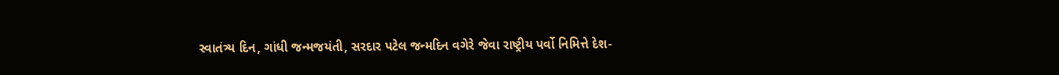સ્વાતંત્ર્ય દિન, ગાંધી જન્મજયંતી, સરદાર પટેલ જન્મદિન વગેરે જેવા રાષ્ટ્રીય પર્વો નિમિત્તે દેશ-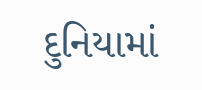દુનિયામાં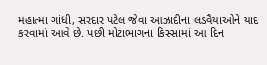મહાત્મા ગાંધી, સરદાર પટેલ જેવા આઝાદીના લડવૈયાઓને યાદ કરવામાં આવે છે. પછી મોટાભાગના કિસ્સામાં આ દિન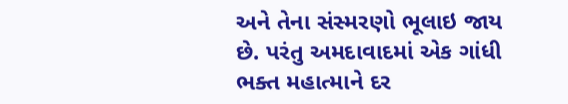અને તેના સંસ્મરણો ભૂલાઇ જાય છે. પરંતુ અમદાવાદમાં એક ગાંધી ભક્ત મહાત્માને દર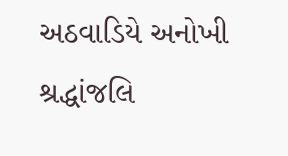અઠવાડિયે અનોખી શ્રદ્ધાંજલિ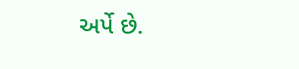અર્પે છે.